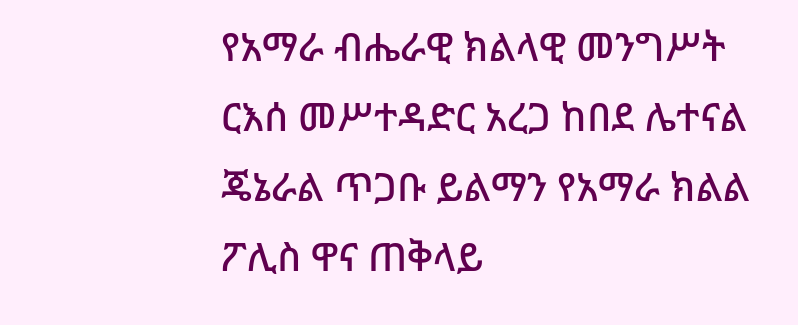የአማራ ብሔራዊ ክልላዊ መንግሥት ርእሰ መሥተዳድር አረጋ ከበደ ሌተናል ጄኔራል ጥጋቡ ይልማን የአማራ ክልል ፖሊስ ዋና ጠቅላይ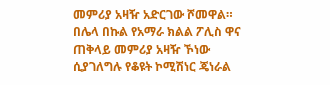መምሪያ አዛዥ አድርገው ሾመዋል።
በሌላ በኩል የአማራ ክልል ፖሊስ ዋና ጠቅላይ መምሪያ አዛዥ ኾነው ሲያገለግሉ የቆዩት ኮሚሽነር ጄነራል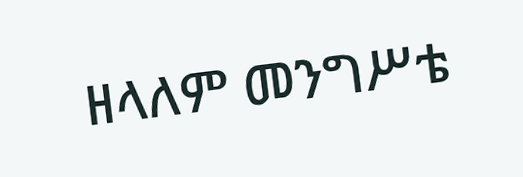ዘላለም መንግሥቴ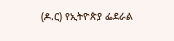(ዶ.ር) የኢትዮጵያ ፌደራል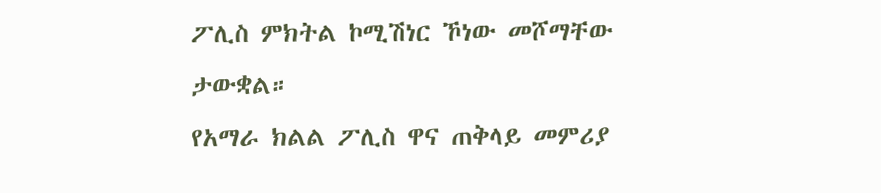ፖሊስ ምክትል ኮሚሽነር ኾነው መሾማቸው ታውቋል።
የአማራ ክልል ፖሊስ ዋና ጠቅላይ መምሪያ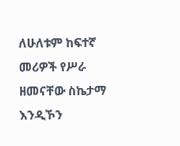ለሁለቱም ከፍተኛ መሪዎች የሥራ ዘመናቸው ስኬታማ እንዲኾን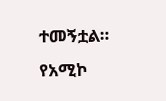ተመኝቷል።
የአሚኮ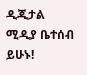ዲጂታል ሚዲያ ቤተሰብ ይሁኑ!